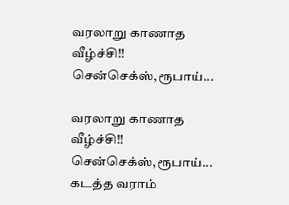வரலாறு காணாத வீழ்ச்சி!! சென்செக்ஸ்,ரூபாய்...

வரலாறு காணாத வீழ்ச்சி!! சென்செக்ஸ்,ரூபாய்...
கடத்த வராம்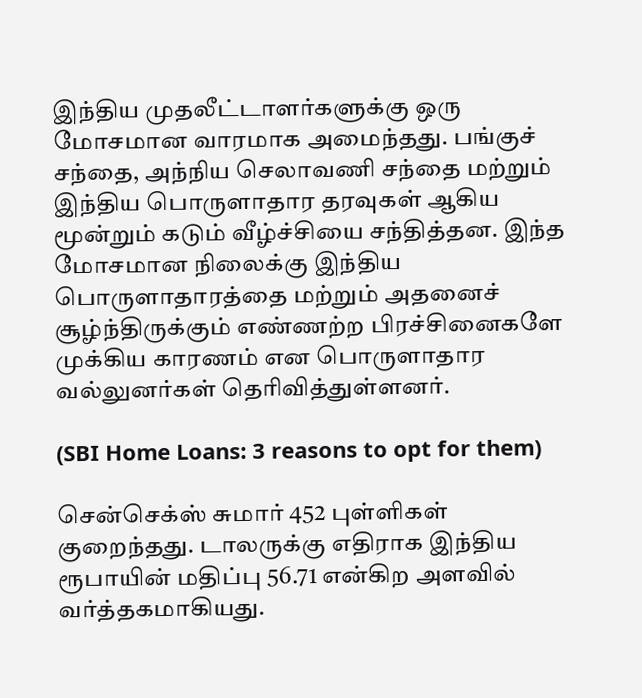இந்திய முதலீட்டாளர்களுக்கு ஒரு மோசமான வாரமாக அமைந்தது. பங்குச் சந்தை, அந்நிய செலாவணி சந்தை மற்றும் இந்திய பொருளாதார தரவுகள் ஆகிய மூன்றும் கடும் வீழ்ச்சியை சந்தித்தன. இந்த மோசமான நிலைக்கு இந்திய பொருளாதாரத்தை மற்றும் அதனைச் சூழ்ந்திருக்கும் எண்ணற்ற பிரச்சினைகளே முக்கிய காரணம் என பொருளாதார வல்லுனர்கள் தெரிவித்துள்ளனர்.

(SBI Home Loans: 3 reasons to opt for them)

சென்செக்ஸ் சுமார் 452 புள்ளிகள் குறைந்தது. டாலருக்கு எதிராக இந்திய ரூபாயின் மதிப்பு 56.71 என்கிற அளவில் வர்த்தகமாகியது.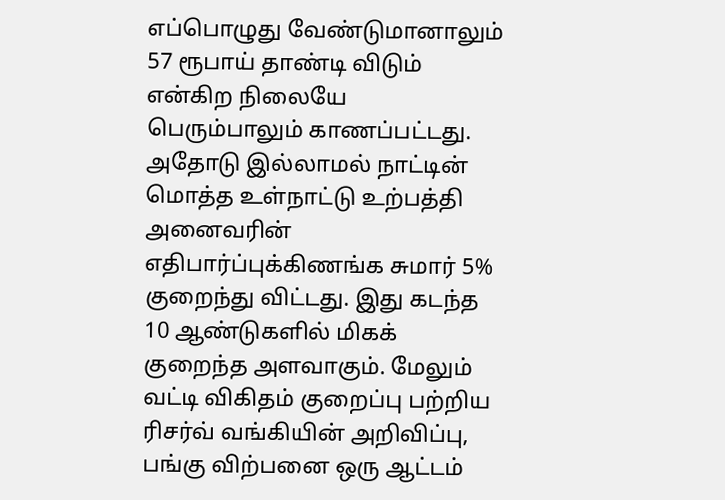எப்பொழுது வேண்டுமானாலும் 57 ரூபாய் தாண்டி விடும் என்கிற நிலையே பெரும்பாலும் காணப்பட்டது. அதோடு இல்லாமல் நாட்டின் மொத்த உள்நாட்டு உற்பத்தி அனைவரின் எதிபார்ப்புக்கிணங்க சுமார் 5% குறைந்து விட்டது. இது கடந்த 10 ஆண்டுகளில் மிகக் குறைந்த அளவாகும். மேலும் வட்டி விகிதம் குறைப்பு பற்றிய ரிசர்வ் வங்கியின் அறிவிப்பு, பங்கு விற்பனை ஒரு ஆட்டம்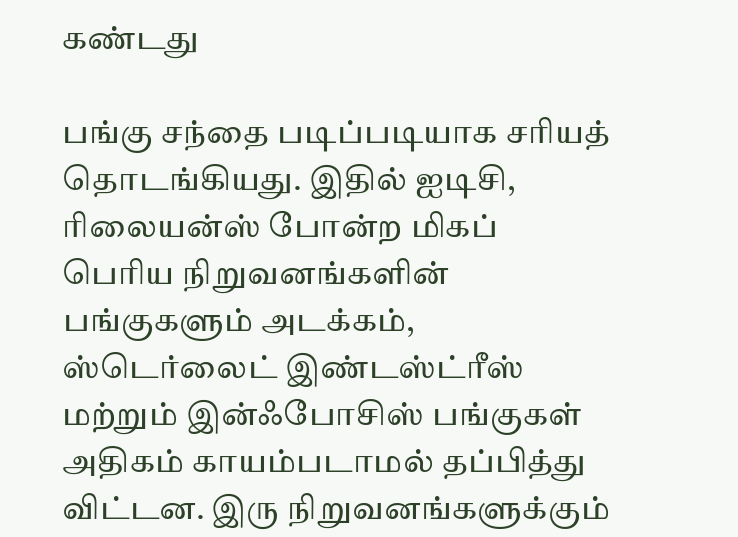கண்டது

பங்கு சந்தை படிப்படியாக சரியத் தொடங்கியது. இதில் ஐடிசி, ரிலையன்ஸ் போன்ற மிகப் பெரிய நிறுவனங்களின் பங்குகளும் அடக்கம், ஸ்டெர்லைட் இண்டஸ்ட்ரீஸ் மற்றும் இன்ஃபோசிஸ் பங்குகள் அதிகம் காயம்படாமல் தப்பித்து விட்டன. இரு நிறுவனங்களுக்கும்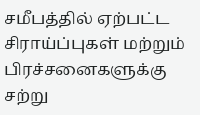சமீபத்தில் ஏற்பட்ட சிராய்ப்புகள் மற்றும் பிரச்சனைகளுக்கு சற்று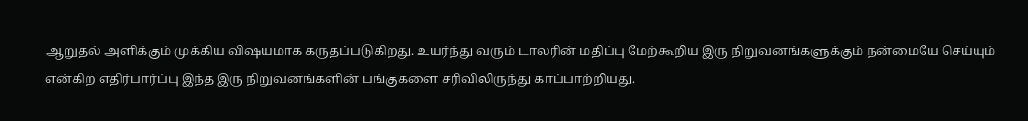ஆறுதல் அளிக்கும் முக்கிய விஷயமாக கருதப்படுகிறது. உயர்ந்து வரும் டாலரின் மதிப்பு மேற்கூறிய இரு நிறுவனங்களுக்கும் நன்மையே செய்யும் என்கிற எதிர்பார்ப்பு இந்த இரு நிறுவனங்களின் பங்குகளை சரிவிலிருந்து காப்பாற்றியது.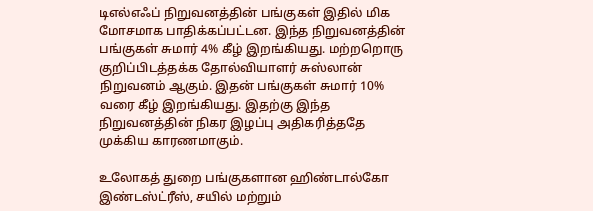டிஎல்எஃப் நிறுவனத்தின் பங்குகள் இதில் மிக மோசமாக பாதிக்கப்பட்டன. இந்த நிறுவனத்தின் பங்குகள் சுமார் 4% கீழ் இறங்கியது. மற்றறொரு குறிப்பிடத்தக்க தோல்வியாளர் சுஸ்லான் நிறுவனம் ஆகும். இதன் பங்குகள் சுமார் 10% வரை கீழ் இறங்கியது. இதற்கு இந்த நிறுவனத்தின் நிகர இழப்பு அதிகரித்ததே முக்கிய காரணமாகும்.

உலோகத் துறை பங்குகளான ஹிண்டால்கோ இண்டஸ்ட்ரீஸ், சயில் மற்றும்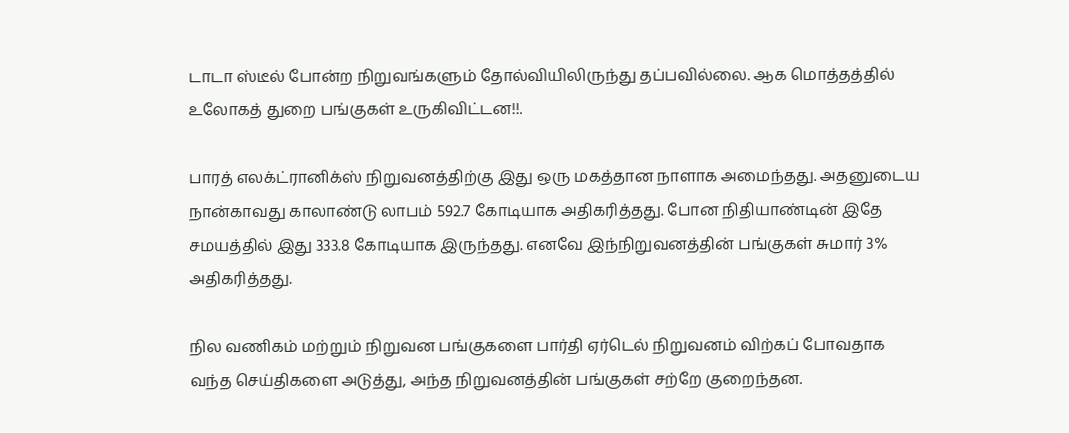டாடா ஸ்டீல் போன்ற நிறுவங்களும் தோல்வியிலிருந்து தப்பவில்லை. ஆக மொத்தத்தில் உலோகத் துறை பங்குகள் உருகிவிட்டன!!.

பாரத் எலக்ட்ரானிக்ஸ் நிறுவனத்திற்கு இது ஒரு மகத்தான நாளாக அமைந்தது. அதனுடைய நான்காவது காலாண்டு லாபம் 592.7 கோடியாக அதிகரித்தது. போன நிதியாண்டின் இதே சமயத்தில் இது 333.8 கோடியாக இருந்தது. எனவே இந்நிறுவனத்தின் பங்குகள் சுமார் 3% அதிகரித்தது.

நில வணிகம் மற்றும் நிறுவன பங்குகளை பார்தி ஏர்டெல் நிறுவனம் விற்கப் போவதாக வந்த செய்திகளை அடுத்து, அந்த நிறுவனத்தின் பங்குகள் சற்றே குறைந்தன.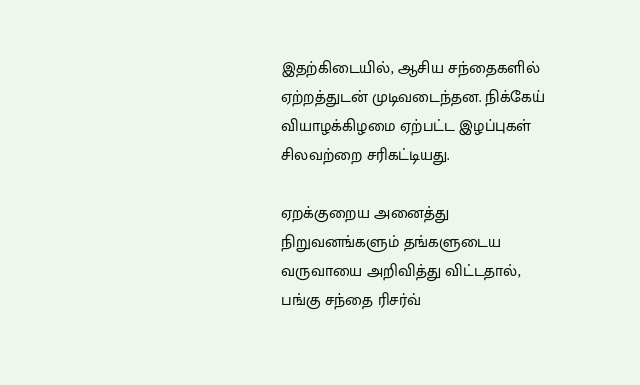இதற்கிடையில், ஆசிய சந்தைகளில் ஏற்றத்துடன் முடிவடைந்தன. நிக்கேய் வியாழக்கிழமை ஏற்பட்ட இழப்புகள் சிலவற்றை சரிகட்டியது.

ஏறக்குறைய அனைத்து நிறுவனங்களும் தங்களுடைய வருவாயை அறிவித்து விட்டதால், பங்கு சந்தை ரிசர்வ்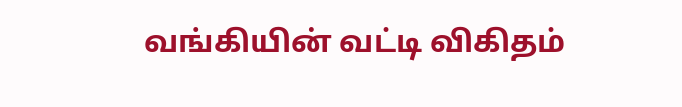வங்கியின் வட்டி விகிதம்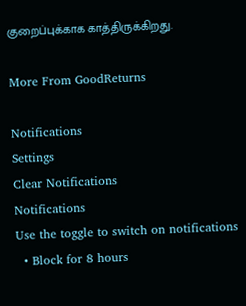குறைப்புக்காக காத்திருக்கிறது.

More From GoodReturns

Notifications
Settings
Clear Notifications
Notifications
Use the toggle to switch on notifications
  • Block for 8 hours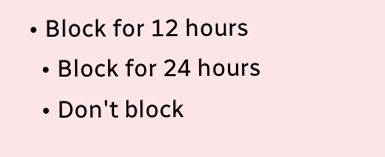• Block for 12 hours
  • Block for 24 hours
  • Don't block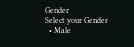Gender
Select your Gender
  • Male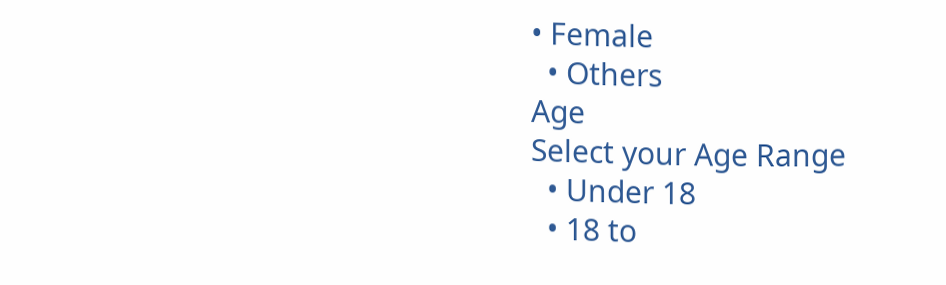• Female
  • Others
Age
Select your Age Range
  • Under 18
  • 18 to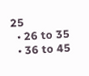25
  • 26 to 35
  • 36 to 45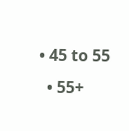• 45 to 55
  • 55+